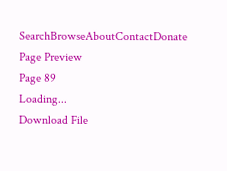SearchBrowseAboutContactDonate
Page Preview
Page 89
Loading...
Download File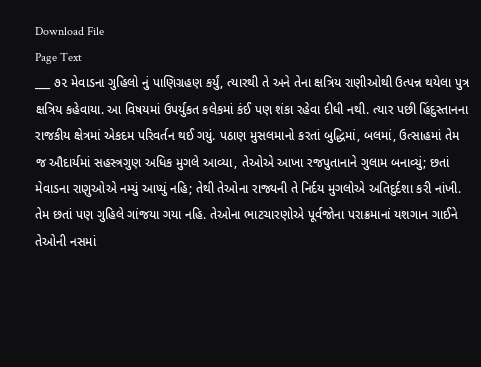Download File
Page Text
___ ૭૨ મેવાડના ગુહિલો નું પાણિગ્રહણ કર્યું, ત્યારથી તે અને તેના ક્ષત્રિય રાણીઓથી ઉત્પન્ન થયેલા પુત્ર ક્ષત્રિય કહેવાયા. આ વિષયમાં ઉપર્યુકત કલેકમાં કંઈ પણ શંકા રહેવા દીધી નથી. ત્યાર પછી હિંદુસ્તાનના રાજકીય ક્ષેત્રમાં એકદમ પરિવર્તન થઈ ગયું. પઠાણ મુસલમાનો કરતાં બુદ્ધિમાં, બલમાં, ઉત્સાહમાં તેમ જ ઔદાર્યમાં સહસ્ત્રગુણ અધિક મુગલે આવ્યા, તેઓએ આખા રજપુતાનાને ગુલામ બનાવ્યું; છતાં મેવાડના રાણુઓએ નમ્યું આપ્યું નહિ; તેથી તેઓના રાજ્યની તે નિર્દય મુગલોએ અતિદુર્દશા કરી નાંખી. તેમ છતાં પણ ગુહિલે ગાંજયા ગયા નહિ. તેઓના ભાટચારણોએ પૂર્વજોના પરાક્રમાનાં યશગાન ગાઈને તેઓની નસમાં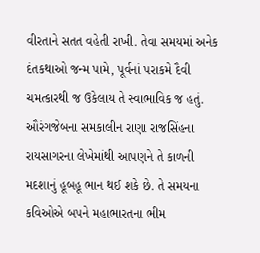વીરતાને સતત વહેતી રાખી. તેવા સમયમાં અનેક દંતકથાઓ જન્મ પામે, પૂર્વનાં પરાકમે દૈવી ચમત્કારથી જ ઉકેલાય તે સ્વાભાવિક જ હતું. ઔરંગજેબના સમકાલીન રાણા રાજસિંહના રાયસાગરના લેખેમાંથી આપણને તે કાળની મદશાનું હૂબહૂ ભાન થઈ શકે છે. તે સમયના કવિઓએ બ૫ને મહાભારતના ભીમ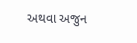અથવા અજુન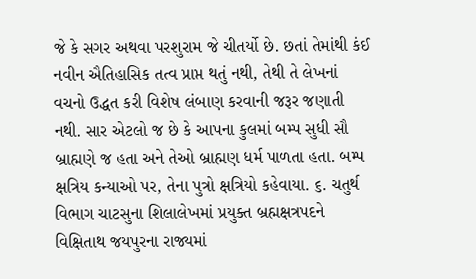જે કે સગર અથવા પરશુરામ જે ચીતર્યો છે. છતાં તેમાંથી કંઈ નવીન ઐતિહાસિક તત્વ પ્રાપ્ત થતું નથી, તેથી તે લેખનાં વચનો ઉદ્ધત કરી વિશેષ લંબાણ કરવાની જરૂર જણાતી નથી. સાર એટલો જ છે કે આપના કુલમાં બમ્પ સુધી સૌ બ્રાહ્મણે જ હતા અને તેઓ બ્રાહ્મણ ધર્મ પાળતા હતા. બમ્પ ક્ષત્રિય કન્યાઓ પર, તેના પુત્રો ક્ષત્રિયો કહેવાયા. ૬. ચતુર્થ વિભાગ ચાટસુના શિલાલેખમાં પ્રયુક્ત બ્રહ્મક્ષત્રપદને વિક્ષિતાથ જયપુરના રાજ્યમાં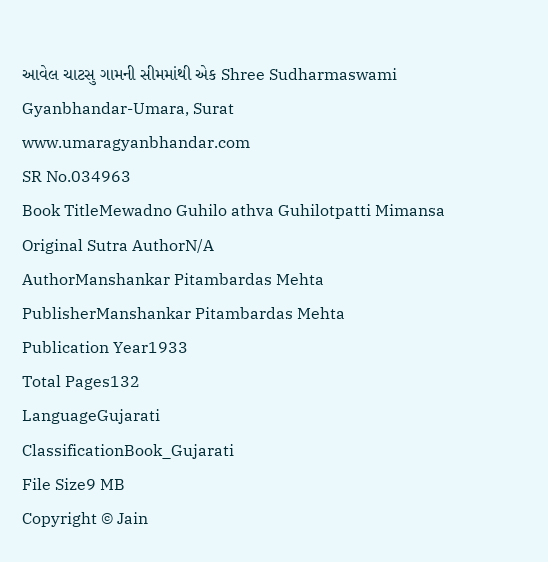આવેલ ચાટસુ ગામની સીમમાંથી એક Shree Sudharmaswami Gyanbhandar-Umara, Surat www.umaragyanbhandar.com
SR No.034963
Book TitleMewadno Guhilo athva Guhilotpatti Mimansa
Original Sutra AuthorN/A
AuthorManshankar Pitambardas Mehta
PublisherManshankar Pitambardas Mehta
Publication Year1933
Total Pages132
LanguageGujarati
ClassificationBook_Gujarati
File Size9 MB
Copyright © Jain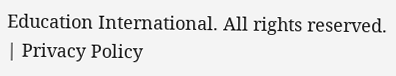Education International. All rights reserved. | Privacy Policy